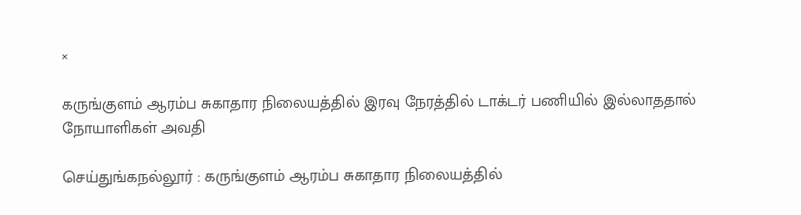×

கருங்குளம் ஆரம்ப சுகாதார நிலையத்தில் இரவு நேரத்தில் டாக்டர் பணியில் இல்லாததால் நோயாளிகள் அவதி

செய்துங்கநல்லூர் : கருங்குளம் ஆரம்ப சுகாதார நிலையத்தில்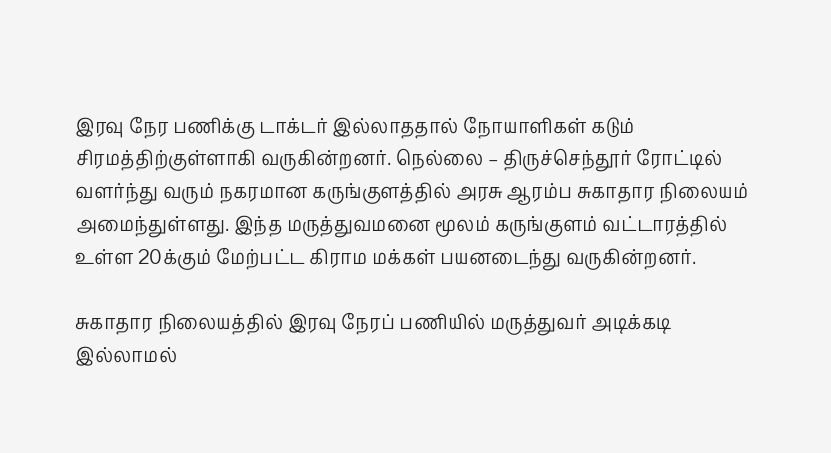இரவு நேர பணிக்கு டாக்டர் இல்லாததால் நோயாளிகள் கடும் சிரமத்திற்குள்ளாகி வருகின்றனர். நெல்லை – திருச்செந்தூர் ரோட்டில் வளர்ந்து வரும் நகரமான கருங்குளத்தில் அரசு ஆரம்ப சுகாதார நிலையம் அமைந்துள்ளது. இந்த மருத்துவமனை மூலம் கருங்குளம் வட்டாரத்தில் உள்ள 20க்கும் மேற்பட்ட கிராம மக்கள் பயனடைந்து வருகின்றனர்.

சுகாதார நிலையத்தில் இரவு நேரப் பணியில் மருத்துவர் அடிக்கடி இல்லாமல்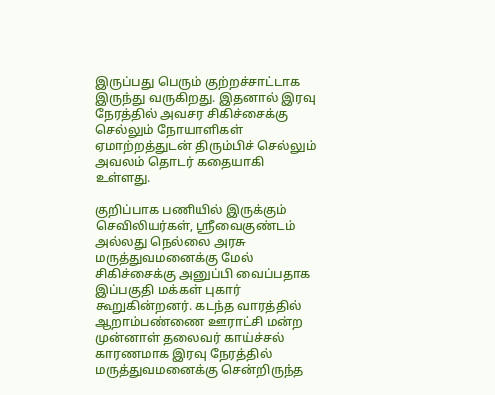இருப்பது பெரும் குற்றச்சாட்டாக இருந்து வருகிறது. இதனால் இரவு நேரத்தில் அவசர சிகிச்சைக்கு செல்லும் நோயாளிகள் ஏமாற்றத்துடன் திரும்பிச் செல்லும் அவலம் தொடர் கதையாகி உள்ளது.

குறிப்பாக பணியில் இருக்கும் செவிலியர்கள், ஸ்ரீவைகுண்டம் அல்லது நெல்லை அரசு மருத்துவமனைக்கு மேல் சிகிச்சைக்கு அனுப்பி வைப்பதாக இப்பகுதி மக்கள் புகார் கூறுகின்றனர். கடந்த வாரத்தில் ஆறாம்பண்ணை ஊராட்சி மன்ற முன்னாள் தலைவர் காய்ச்சல் காரணமாக இரவு நேரத்தில் மருத்துவமனைக்கு சென்றிருந்த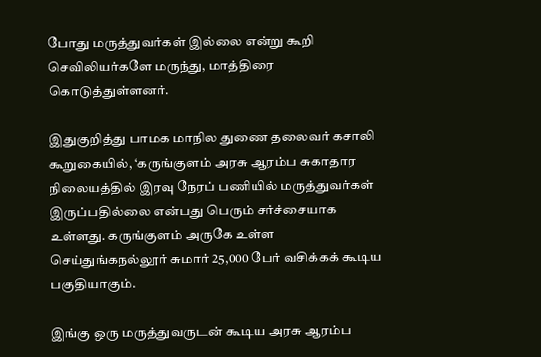போது மருத்துவர்கள் இல்லை என்று கூறி செவிலியர்களே மருந்து, மாத்திரை கொடுத்துள்ளனர்.

இதுகுறித்து பாமக மாநில துணை தலைவர் கசாலி கூறுகையில், ‘கருங்குளம் அரசு ஆரம்ப சுகாதார நிலையத்தில் இரவு நேரப் பணியில் மருத்துவர்கள் இருப்பதில்லை என்பது பெரும் சர்ச்சையாக உள்ளது. கருங்குளம் அருகே உள்ள செய்துங்கநல்லூர் சுமார் 25,000 பேர் வசிக்கக் கூடிய பகுதியாகும்.

இங்கு ஒரு மருத்துவருடன் கூடிய அரசு ஆரம்ப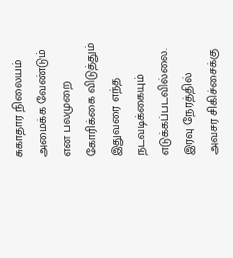சுகாதார நிலையம் அமைக்க வேண்டும் என பலமுறை கோரிக்கை விடுத்தும் இதுவரை எந்த நடவடிக்கையும் எடுக்கப்படவில்லை. இரவு நேரத்தில் அவசர சிகிச்சைக்கு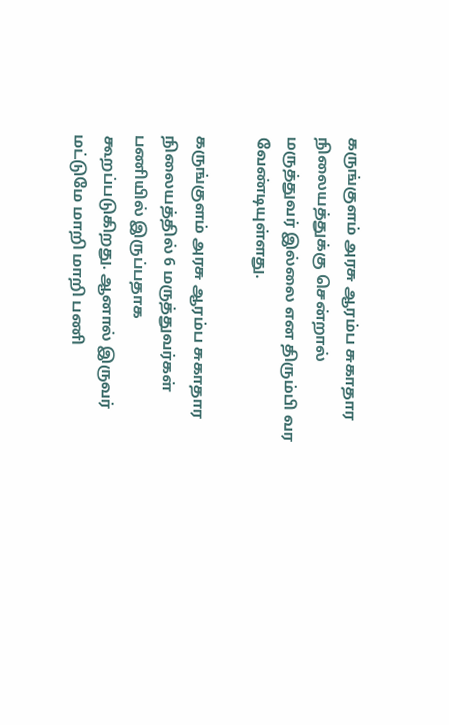கருங்குளம் அரசு ஆரம்ப சுகாதார நிலையத்துக்கு சென்றால் மருத்துவர் இல்லை என திரும்பி வர வேண்டியுள்ளது.

கருங்குளம் அரசு ஆரம்ப சுகாதார நிலையத்தில் 6 மருத்துவர்கள் பணியில் இருப்பதாக கூறப்படுகிறது. ஆனால் இருவர் மட்டுமே மாறி மாறி பணி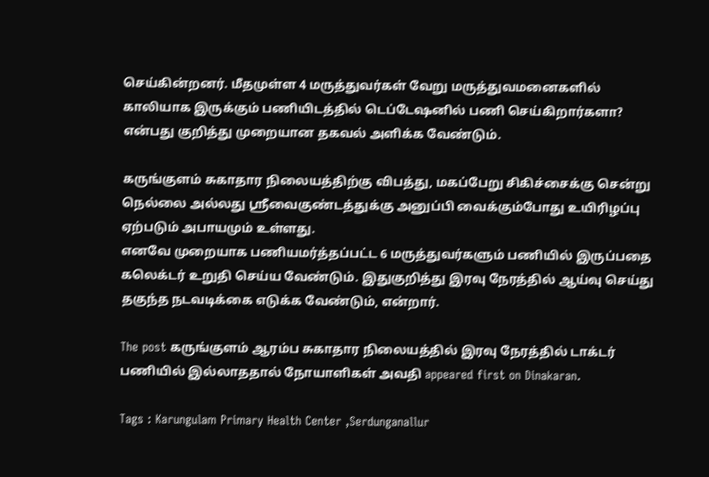செய்கின்றனர். மீதமுள்ள 4 மருத்துவர்கள் வேறு மருத்துவமனைகளில் காலியாக இருக்கும் பணியிடத்தில் டெப்டேஷனில் பணி செய்கிறார்களா? என்பது குறித்து முறையான தகவல் அளிக்க வேண்டும்.

கருங்குளம் சுகாதார நிலையத்திற்கு விபத்து, மகப்பேறு சிகிச்சைக்கு சென்று நெல்லை அல்லது ஸ்ரீவைகுண்டத்துக்கு அனுப்பி வைக்கும்போது உயிரிழப்பு ஏற்படும் அபாயமும் உள்ளது.
எனவே முறையாக பணியமர்த்தப்பட்ட 6 மருத்துவர்களும் பணியில் இருப்பதை கலெக்டர் உறுதி செய்ய வேண்டும். இதுகுறித்து இரவு நேரத்தில் ஆய்வு செய்து தகுந்த நடவடிக்கை எடுக்க வேண்டும், என்றார்.

The post கருங்குளம் ஆரம்ப சுகாதார நிலையத்தில் இரவு நேரத்தில் டாக்டர் பணியில் இல்லாததால் நோயாளிகள் அவதி appeared first on Dinakaran.

Tags : Karungulam Primary Health Center ,Serdunganallur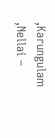,Karungulam ,Nellai –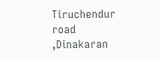Tiruchendur road ,Dinakaran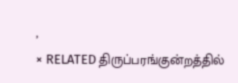,
× RELATED திருப்பரங்குன்றத்தில்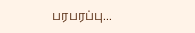பரபரப்பு...